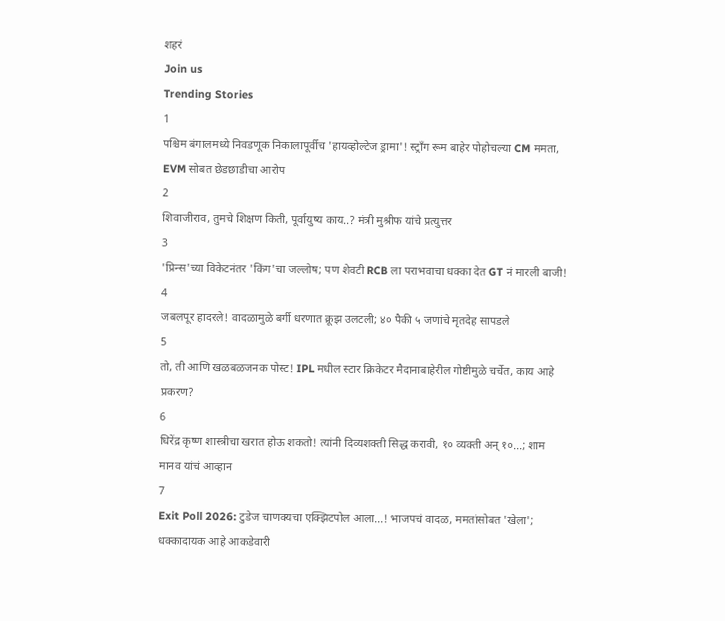शहरं
Join us
Trending Stories
1
पश्चिम बंगालमध्ये निवडणूक निकालापूर्वीच 'हायव्होल्टेज ड्रामा'! स्ट्राँग रूम बाहेर पोहोचल्या CM ममता, EVM सोबत छेडछाडीचा आरोप
2
शिवाजीराव, तुमचे शिक्षण किती, पूर्वायुष्य काय..? मंत्री मुश्रीफ यांचे प्रत्युत्तर
3
'प्रिन्स'च्या विकेटनंतर 'किंग'चा जल्लोष; पण शेवटी RCB ला पराभवाचा धक्का देत GT नं मारली बाजी!
4
जबलपूर हादरले! वादळामुळे बर्गी धरणात क्रूझ उलटली; ४० पैकी ५ जणांचे मृतदेह सापडले
5
तो, ती आणि खळबळजनक पोस्ट! IPL मधील स्टार क्रिकेटर मैदानाबाहेरील गोष्टीमुळे चर्चेत, काय आहे प्रकरण?
6
धिरेंद्र कृष्ण शास्त्रीचा खरात होऊ शकतो! त्यांनी दिव्यशक्ती सिद्ध करावी, १० व्यक्ती अन् १०...; शाम मानव यांचं आव्हान
7
Exit Poll 2026: टुडेज चाणक्यचा एक्झिटपोल आला...! भाजपचं वादळ, ममतांसोबत 'खेला'; धक्कादायक आहे आकडेवारी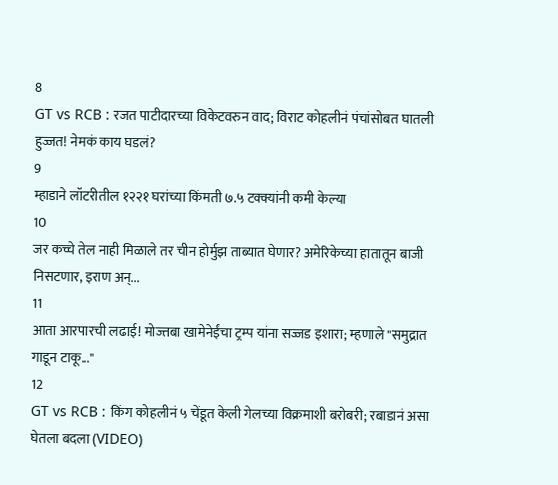8
GT vs RCB : रजत पाटीदारच्या विकेटवरुन वाद; विराट कोहलीनं पंचांसोबत घातली हुज्जत! नेमकं काय घडलं?
9
म्हाडाने लॉटरीतील १२२१ घरांच्या किंमती ७.५ टक्क्यांनी कमी केल्या
10
जर कच्चे तेल नाही मिळाले तर चीन होर्मुझ ताब्यात घेणार? अमेरिकेच्या हातातून बाजी निसटणार, इराण अन्...
11
आता आरपारची लढाई! मोज्तबा खामेनेईंचा ट्रम्प यांना सज्जड इशारा; म्हणाले "समुद्रात गाडून टाकू..."
12
GT vs RCB : किंग कोहलीनं ५ चेंडूत केली गेलच्या विक्रमाशी बरोबरी; रबाडानं असा घेतला बदला (VIDEO)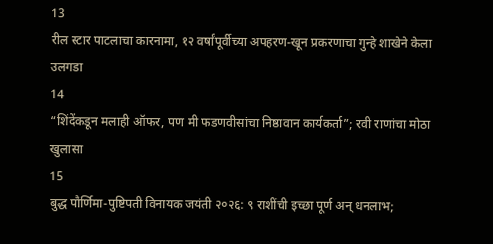13
रील स्टार पाटलाचा कारनामा, १२ वर्षांपूर्वीच्या अपहरण-खून प्रकरणाचा गुन्हे शाखेने केला उलगडा
14
“शिंदेंकडून मलाही ऑफर, पण मी फडणवीसांचा निष्ठावान कार्यकर्ता”; रवी राणांचा मोठा खुलासा
15
बुद्ध पौर्णिमा-पुष्टिपती विनायक जयंती २०२६: ९ राशींची इच्छा पूर्ण अन् धनलाभ;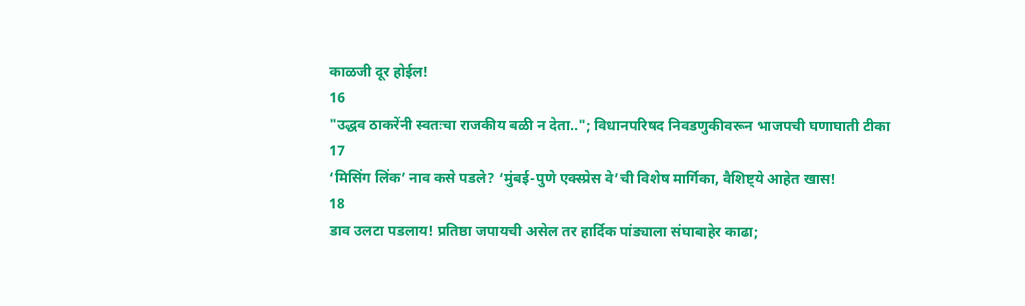काळजी दूर होईल!
16
"उद्धव ठाकरेंनी स्वतःचा राजकीय बळी न देता.."; विधानपरिषद निवडणुकीवरून भाजपची घणाघाती टीका
17
‘मिसिंग लिंक’ नाव कसे पडले? ‘मुंबई-पुणे एक्स्प्रेस वे’ची विशेष मार्गिका, वैशिष्ट्ये आहेत खास!
18
डाव उलटा पडलाय! प्रतिष्ठा जपायची असेल तर हार्दिक पांड्याला संघाबाहेर काढा;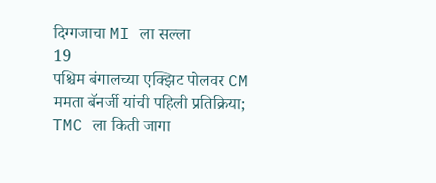दिग्गजाचा MI ला सल्ला
19
पश्चिम बंगालच्या एक्झिट पोलवर CM ममता बॅनर्जी यांची पहिली प्रतिक्रिया; TMC ला किती जागा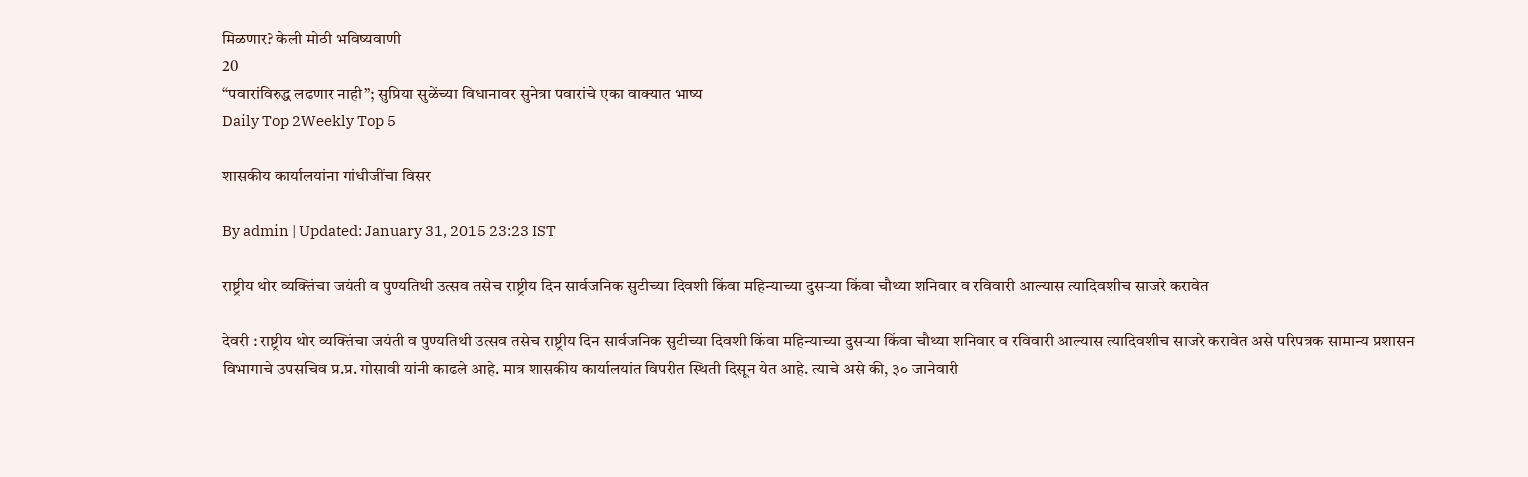मिळणार? केली मोठी भविष्यवाणी
20
“पवारांविरुद्ध लढणार नाही”; सुप्रिया सुळेंच्या विधानावर सुनेत्रा पवारांचे एका वाक्यात भाष्य
Daily Top 2Weekly Top 5

शासकीय कार्यालयांना गांधीजींचा विसर

By admin | Updated: January 31, 2015 23:23 IST

राष्ट्रीय थोर व्यक्तिंचा जयंती व पुण्यतिथी उत्सव तसेच राष्ट्रीय दिन सार्वजनिक सुटीच्या दिवशी किंवा महिन्याच्या दुसऱ्या किंवा चौथ्या शनिवार व रविवारी आल्यास त्यादिवशीच साजरे करावेत

देवरी : राष्ट्रीय थोर व्यक्तिंचा जयंती व पुण्यतिथी उत्सव तसेच राष्ट्रीय दिन सार्वजनिक सुटीच्या दिवशी किंवा महिन्याच्या दुसऱ्या किंवा चौथ्या शनिवार व रविवारी आल्यास त्यादिवशीच साजरे करावेत असे परिपत्रक सामान्य प्रशासन विभागाचे उपसचिव प्र.प्र. गोसावी यांनी काढले आहे. मात्र शासकीय कार्यालयांत विपरीत स्थिती दिसून येत आहे. त्याचे असे की, ३० जानेवारी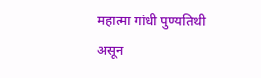महात्मा गांधी पुण्यतिथी असून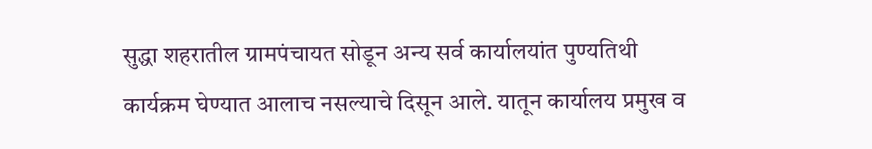सुद्धा शहरातील ग्रामपंचायत सोडून अन्य सर्व कार्यालयांत पुण्यतिथी कार्यक्रम घेण्यात आलाच नसल्याचे दिसून आले. यातून कार्यालय प्रमुख व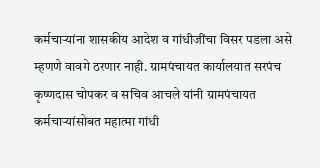कर्मचाऱ्यांना शासकीय आदेश व गांधीजींचा विसर पडला असे म्हणणे वावगे ठरणार नाही. ग्रामपंचायत कार्यालयात सरपंच कृष्णदास चोपकर व सचिव आचले यांनी ग्रामपंचायत कर्मचाऱ्यांसोबत महात्मा गांधी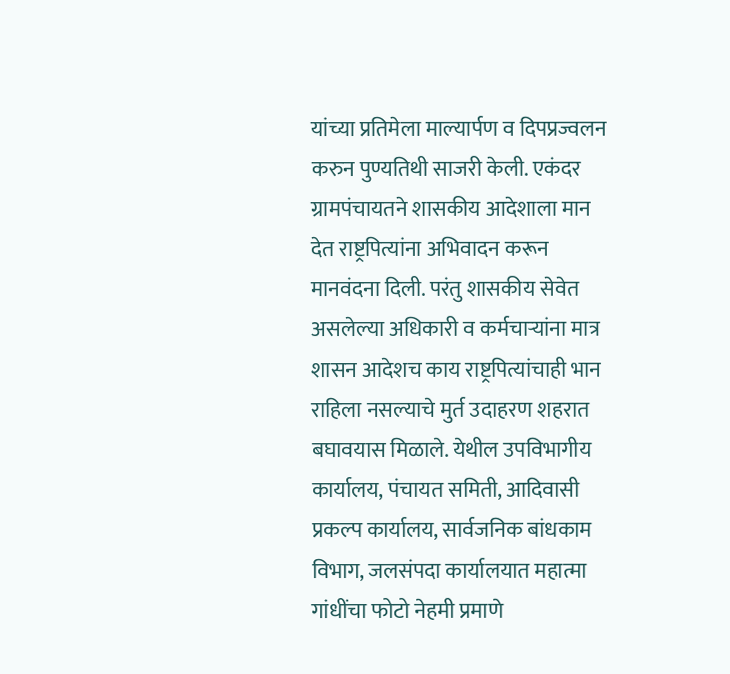यांच्या प्रतिमेला माल्यार्पण व दिपप्रज्वलन करुन पुण्यतिथी साजरी केली. एकंदर ग्रामपंचायतने शासकीय आदेशाला मान देत राष्ट्रपित्यांना अभिवादन करून मानवंदना दिली. परंतु शासकीय सेवेत असलेल्या अधिकारी व कर्मचाऱ्यांना मात्र शासन आदेशच काय राष्ट्रपित्यांचाही भान राहिला नसल्याचे मुर्त उदाहरण शहरात बघावयास मिळाले. येथील उपविभागीय कार्यालय, पंचायत समिती, आदिवासी प्रकल्प कार्यालय, सार्वजनिक बांधकाम विभाग, जलसंपदा कार्यालयात महात्मा गांधींचा फोटो नेहमी प्रमाणे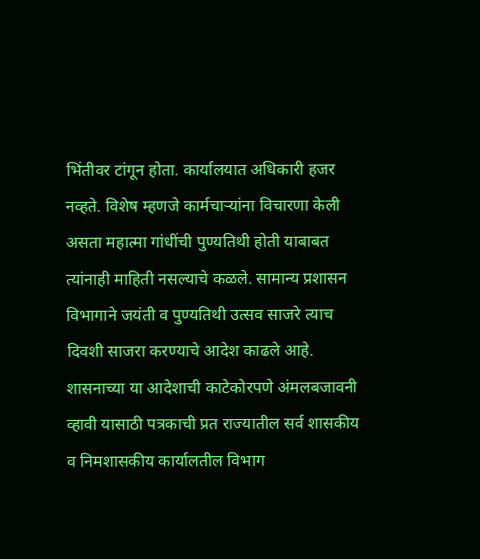भिंतीवर टांगून होता. कार्यालयात अधिकारी हजर नव्हते. विशेष म्हणजे कार्मचाऱ्यांना विचारणा केली असता महात्मा गांधींची पुण्यतिथी होती याबाबत त्यांनाही माहिती नसल्याचे कळले. सामान्य प्रशासन विभागाने जयंती व पुण्यतिथी उत्सव साजरे त्याच दिवशी साजरा करण्याचे आदेश काढले आहे. शासनाच्या या आदेशाची काटेकोरपणे अंमलबजावनी व्हावी यासाठी पत्रकाची प्रत राज्यातील सर्व शासकीय व निमशासकीय कार्यालतील विभाग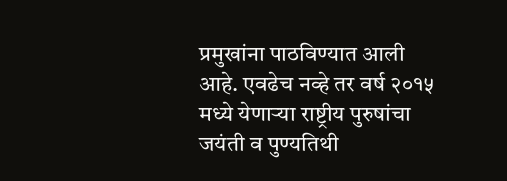प्रमुखांना पाठविण्यात आली आहे. एवढेच नव्हे तर वर्ष २०१५ मध्ये येणाऱ्या राष्ट्रीय पुरुषांचा जयंती व पुण्यतिथी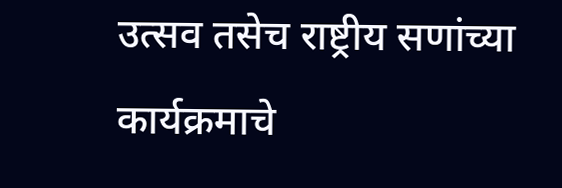उत्सव तसेच राष्ट्रीय सणांच्या कार्यक्रमाचे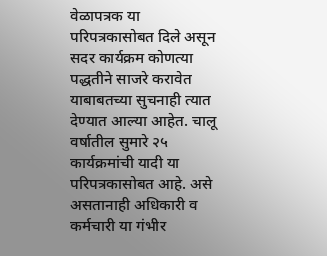वेळापत्रक या परिपत्रकासोबत दिले असून सदर कार्यक्रम कोणत्या पद्धतीने साजरे करावेत याबाबतच्या सुचनाही त्यात देण्यात आल्या आहेत. चालू वर्षातील सुमारे २५ कार्यक्रमांची यादी या परिपत्रकासोबत आहे. असे असतानाही अधिकारी व कर्मचारी या गंभीर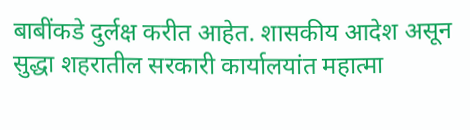बाबींकडे दुर्लक्ष करीत आहेत. शासकीय आदेश असून सुद्धा शहरातील सरकारी कार्यालयांत महात्मा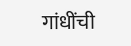गांधींची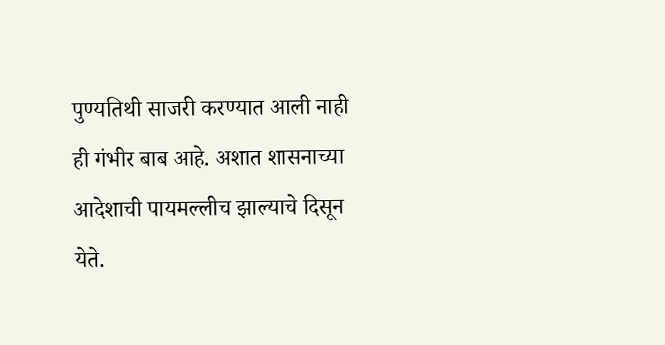पुण्यतिथी साजरी करण्यात आली नाही ही गंभीर बाब आहे. अशात शासनाच्या आदेशाची पायमल्लीच झाल्याचे दिसून येते.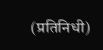(प्रतिनिधी)